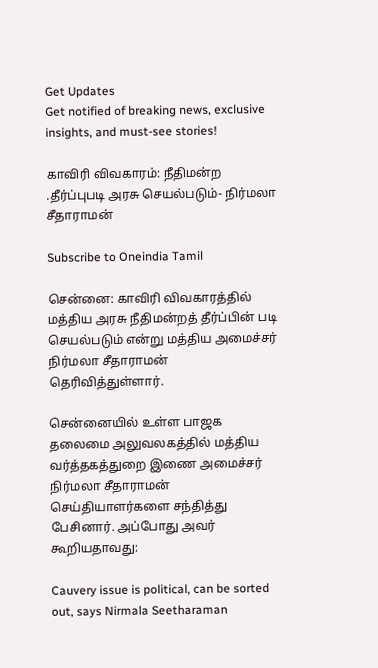Get Updates
Get notified of breaking news, exclusive insights, and must-see stories!

காவிரி விவகாரம்: நீதிமன்ற .தீர்ப்புபடி அரசு செயல்படும்- நிர்மலா சீதாராமன்

Subscribe to Oneindia Tamil

சென்னை: காவிரி விவகாரத்தில் மத்திய அரசு நீதிமன்றத் தீர்ப்பின் படி செயல்படும் என்று மத்திய அமைச்சர் நிர்மலா சீதாராமன் தெரிவித்துள்ளார்.

சென்னையில் உள்ள பாஜக தலைமை அலுவலகத்தில் மத்திய வர்த்தகத்துறை இணை அமைச்சர் நிர்மலா சீதாராமன் செய்தியாளர்களை சந்தித்து பேசினார். அப்போது அவர் கூறியதாவது:

Cauvery issue is political, can be sorted out, says Nirmala Seetharaman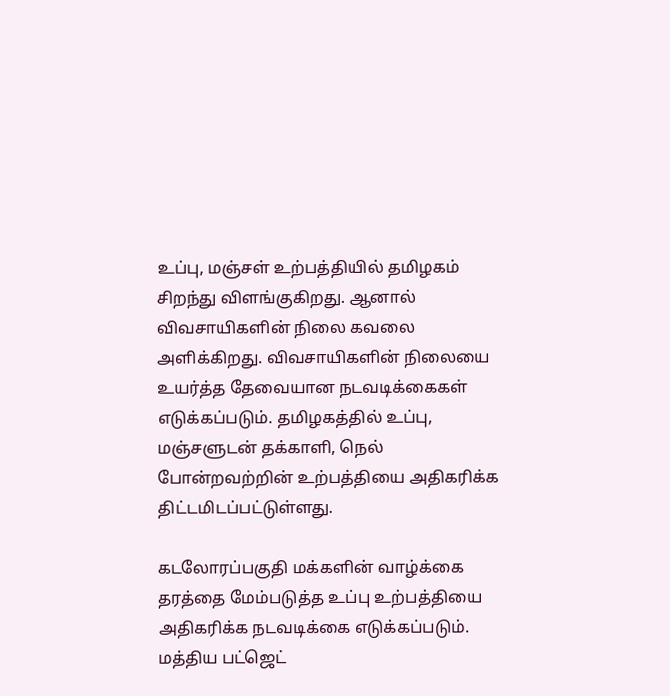உப்பு, மஞ்சள் உற்பத்தியில் தமிழகம் சிறந்து விளங்குகிறது. ஆனால் விவசாயிகளின் நிலை கவலை அளிக்கிறது. விவசாயிகளின் நிலையை உயர்த்த தேவையான நடவடிக்கைகள் எடுக்கப்படும். தமிழகத்தில் உப்பு, மஞ்சளுடன் தக்காளி, நெல் போன்றவற்றின் உற்பத்தியை அதிகரிக்க திட்டமிடப்பட்டுள்ளது.

கடலோரப்பகுதி மக்களின் வாழ்க்கை தரத்தை மேம்படுத்த உப்பு உற்பத்தியை அதிகரிக்க நடவடிக்கை எடுக்கப்படும். மத்திய பட்ஜெட்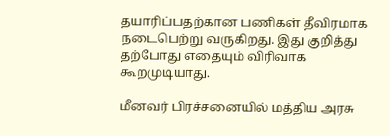தயாரிப்பதற்கான பணிகள் தீவிரமாக நடைபெற்று வருகிறது. இது குறித்து தற்போது எதையும் விரிவாக கூறமுடியாது.

மீனவர் பிரச்சனையில் மத்திய அரசு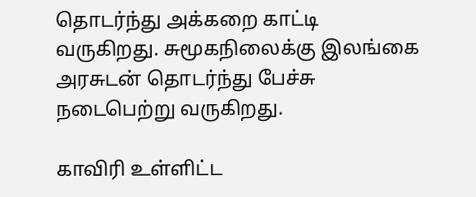தொடர்ந்து அக்கறை காட்டி வருகிறது. சுமூகநிலைக்கு இலங்கை அரசுடன் தொடர்ந்து பேச்சு நடைபெற்று வருகிறது.

காவிரி உள்ளிட்ட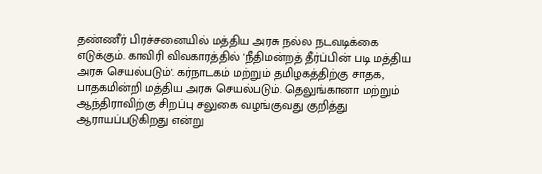தண்ணீர் பிரச்சனையில் மத்திய அரசு நல்ல நடவடிக்கை எடுக்கும். காவிரி விவகாரத்தில் 'நீதிமன்றத் தீர்ப்பின் படி மத்திய அரசு செயல்படும்'. கர்நாடகம் மற்றும் தமிழகத்திற்கு சாதக, பாதகமின்றி மத்திய அரசு செயல்படும். தெலுங்கானா மற்றும் ஆந்திராவிற்கு சிறப்பு சலுகை வழங்குவது குறித்து ஆராயப்படுகிறது என்று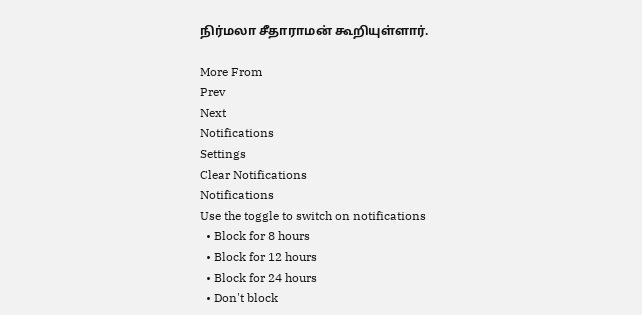நிர்மலா சீதாராமன் கூறியுள்ளார்.

More From
Prev
Next
Notifications
Settings
Clear Notifications
Notifications
Use the toggle to switch on notifications
  • Block for 8 hours
  • Block for 12 hours
  • Block for 24 hours
  • Don't block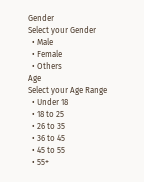Gender
Select your Gender
  • Male
  • Female
  • Others
Age
Select your Age Range
  • Under 18
  • 18 to 25
  • 26 to 35
  • 36 to 45
  • 45 to 55
  • 55+